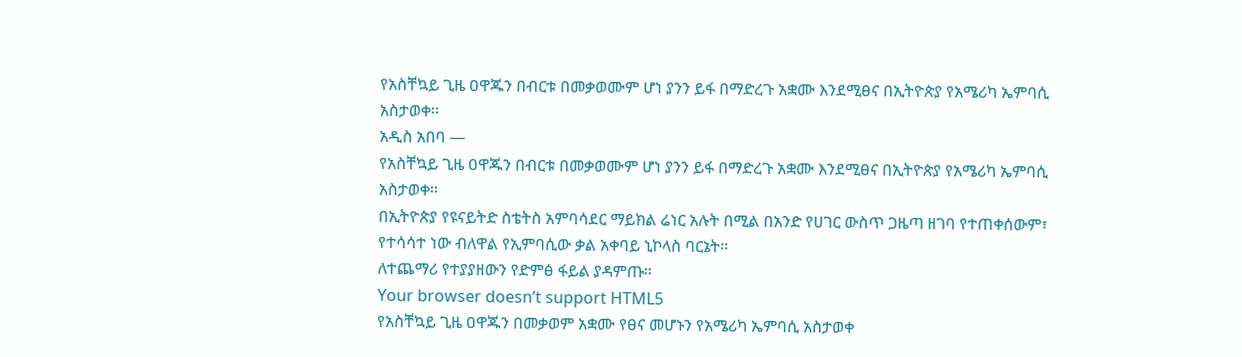የአስቸኳይ ጊዜ ዐዋጁን በብርቱ በመቃወሙም ሆነ ያንን ይፋ በማድረጉ አቋሙ እንደሚፀና በኢትዮጵያ የአሜሪካ ኤምባሲ አስታወቀ፡፡
አዲስ አበባ —
የአስቸኳይ ጊዜ ዐዋጁን በብርቱ በመቃወሙም ሆነ ያንን ይፋ በማድረጉ አቋሙ እንደሚፀና በኢትዮጵያ የአሜሪካ ኤምባሲ አስታወቀ፡፡
በኢትዮጵያ የዩናይትድ ስቴትስ አምባሳደር ማይክል ሬነር አሉት በሚል በአንድ የሀገር ውስጥ ጋዜጣ ዘገባ የተጠቀሰውም፣ የተሳሳተ ነው ብለዋል የኢምባሲው ቃል አቀባይ ኒኮላስ ባርኔት፡፡
ለተጨማሪ የተያያዘውን የድምፅ ፋይል ያዳምጡ።
Your browser doesn’t support HTML5
የአስቸኳይ ጊዜ ዐዋጁን በመቃወም አቋሙ የፀና መሆኑን የአሜሪካ ኤምባሲ አስታወቀ